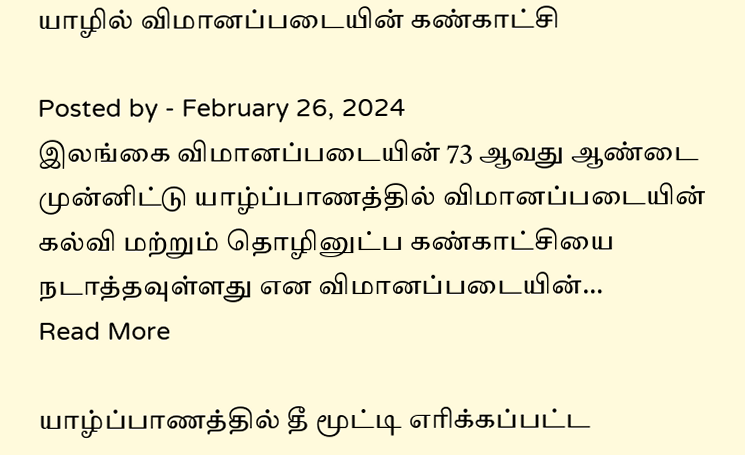யாழில் விமானப்படையின் கண்காட்சி

Posted by - February 26, 2024
இலங்கை விமானப்படையின் 73 ஆவது ஆண்டை முன்னிட்டு யாழ்ப்பாணத்தில் விமானப்படையின் கல்வி மற்றும் தொழினுட்ப கண்காட்சியை நடாத்தவுள்ளது என விமானப்படையின்…
Read More

யாழ்ப்பாணத்தில் தீ மூட்டி எரிக்கப்பட்ட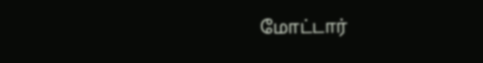மோட்டார்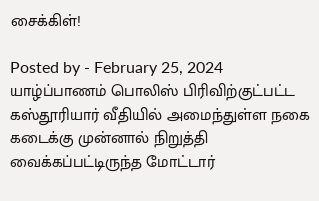சைக்கிள்!

Posted by - February 25, 2024
யாழ்ப்பாணம் பொலிஸ் பிரிவிற்குட்பட்ட கஸ்தூரியார் வீதியில் அமைந்துள்ள நகை கடைக்கு முன்னால் நிறுத்தி வைக்கப்பட்டிருந்த மோட்டார்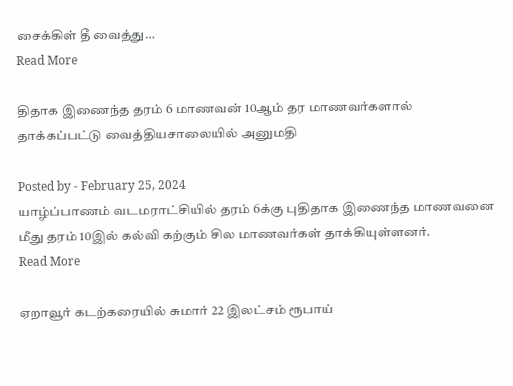சைக்கிள் தீ வைத்து…
Read More

திதாக இணைந்த தரம் 6 மாணவன் 10ஆம் தர மாணவர்களால் தாக்கப்பட்டு வைத்தியசாலையில் அனுமதி

Posted by - February 25, 2024
யாழ்ப்பாணம் வடமராட்சியில் தரம் 6க்கு புதிதாக இணைந்த மாணவனை மீது தரம் 10இல் கல்வி கற்கும் சில மாணவர்கள் தாக்கியுள்ளனர்.
Read More

ஏறாவூர் கடற்கரையில் சுமார் 22 இலட்சம் ரூபாய்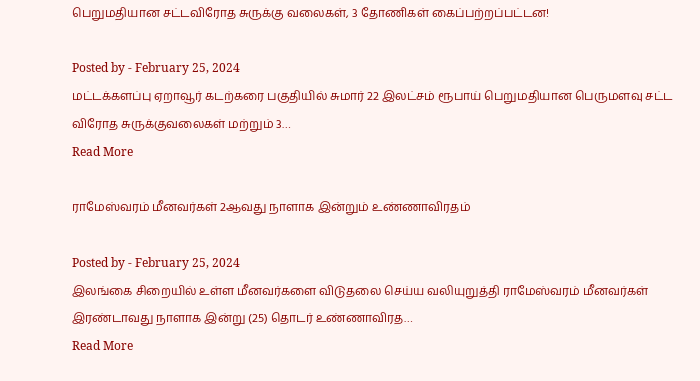பெறுமதியான சட்டவிரோத சுருக்கு வலைகள், 3 தோணிகள் கைப்பற்றப்பட்டன!

Posted by - February 25, 2024
மட்டக்களப்பு ஏறாவூர் கடற்கரை பகுதியில் சுமார் 22 இலட்சம் ரூபாய் பெறுமதியான பெருமளவு சட்ட விரோத சுருக்குவலைகள் மற்றும் 3…
Read More

ராமேஸ்வரம் மீனவர்கள் 2ஆவது நாளாக இன்றும் உண்ணாவிரதம்

Posted by - February 25, 2024
இலங்கை சிறையில் உள்ள மீனவர்களை விடுதலை செய்ய வலியுறுத்தி ராமேஸ்வரம் மீனவர்கள் இரண்டாவது நாளாக இன்று (25) தொடர் உண்ணாவிரத…
Read More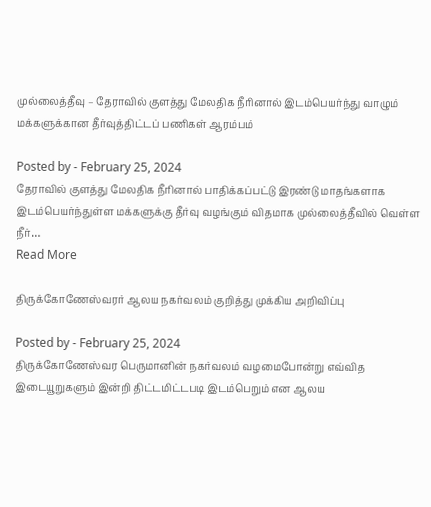முல்லைத்தீவு – தேராவில் குளத்து மேலதிக நீரினால் இடம்பெயர்ந்து வாழும் மக்களுக்கான தீர்வுத்திட்டப் பணிகள் ஆரம்பம்

Posted by - February 25, 2024
தேராவில் குளத்து மேலதிக நீரினால் பாதிக்கப்பட்டு இரண்டு மாதங்களாக இடம்பெயர்ந்துள்ள மக்களுக்கு தீர்வு வழங்கும் விதமாக முல்லைத்தீவில் வெள்ள நீர்…
Read More

திருக்கோணேஸ்வரர் ஆலய நகர்வலம் குறித்து முக்கிய அறிவிப்பு

Posted by - February 25, 2024
திருக்கோணேஸ்வர பெருமானின் நகர்வலம் வழமைபோன்று எவ்வித இடையூறுகளும் இன்றி திட்டமிட்டபடி இடம்பெறும் என ஆலய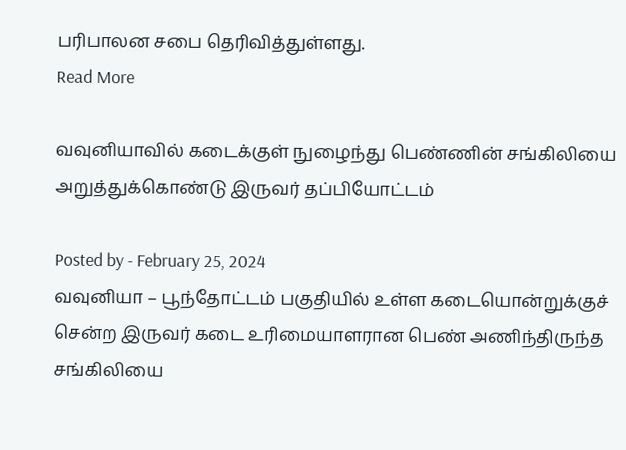பரிபாலன சபை தெரிவித்துள்ளது.
Read More

வவுனியாவில் கடைக்குள் நுழைந்து பெண்ணின் சங்கிலியை அறுத்துக்கொண்டு இருவர் தப்பியோட்டம்

Posted by - February 25, 2024
வவுனியா – பூந்தோட்டம் பகுதியில் உள்ள கடையொன்றுக்குச் சென்ற இருவர் கடை உரிமையாளரான பெண் அணிந்திருந்த சங்கிலியை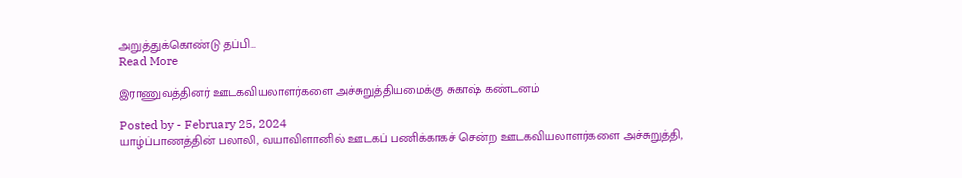அறுத்துக்கொண்டு தப்பி…
Read More

இராணுவத்தினர் ஊடகவியலாளர்களை அச்சுறுத்தியமைக்கு சுகாஷ் கண்டனம்

Posted by - February 25, 2024
யாழ்ப்பாணத்தின் பலாலி, வயாவிளானில் ஊடகப் பணிக்காகச் சென்ற ஊடகவியலாளர்களை அச்சுறுத்தி,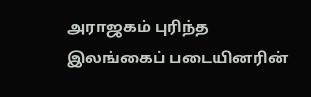அராஜகம் புரிந்த இலங்கைப் படையினரின்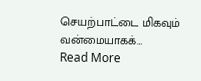செயற்பாட்டை மிகவும் வன்மையாகக்…
Read More